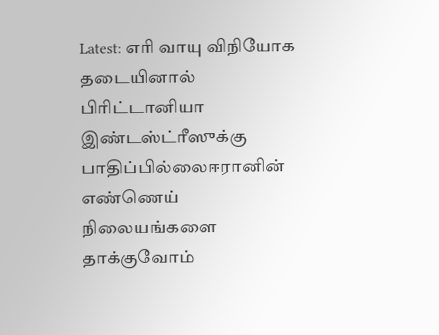Latest: எரி வாயு விநியோக தடையினால் பிரிட்டானியா இண்டஸ்ட்ரீஸுக்கு பாதிப்பில்லைஈரானின் எண்ணெய் நிலையங்களை தாக்குவோம்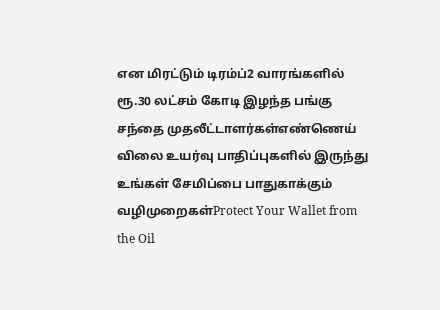என மிரட்டும் டிரம்ப்2 வாரங்களில் ரூ.30 லட்சம் கோடி இழந்த பங்கு சந்தை முதலீட்டாளர்கள்எண்ணெய் விலை உயர்வு பாதிப்புகளில் இருந்து உங்கள் சேமிப்பை பாதுகாக்கும் வழிமுறைகள்Protect Your Wallet from the Oil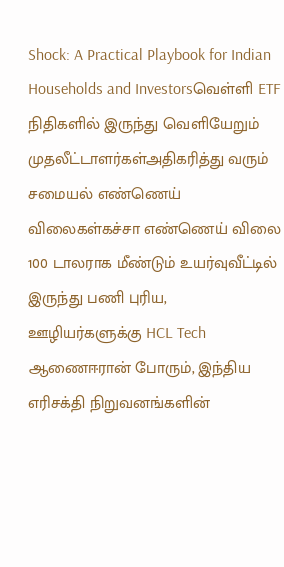Shock: A Practical Playbook for Indian Households and Investorsவெள்ளி ETF நிதிகளில் இருந்து வெளியேறும் முதலீட்டாளர்கள்அதிகரித்து வரும் சமையல் எண்ணெய் விலைகள்கச்சா எண்ணெய் விலை 100 டாலராக மீண்டும் உயர்வுவீட்டில் இருந்து பணி புரிய, ஊழியர்களுக்கு HCL Tech ஆணைஈரான் போரும், இந்திய எரிசக்தி நிறுவனங்களின்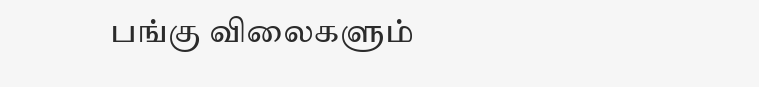பங்கு விலைகளும்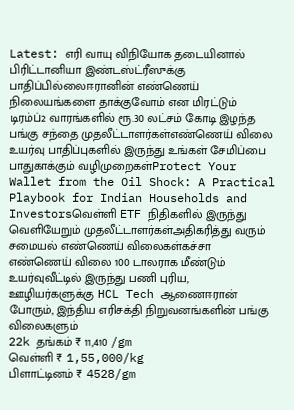Latest: எரி வாயு விநியோக தடையினால் பிரிட்டானியா இண்டஸ்ட்ரீஸுக்கு பாதிப்பில்லைஈரானின் எண்ணெய் நிலையங்களை தாக்குவோம் என மிரட்டும் டிரம்ப்2 வாரங்களில் ரூ.30 லட்சம் கோடி இழந்த பங்கு சந்தை முதலீட்டாளர்கள்எண்ணெய் விலை உயர்வு பாதிப்புகளில் இருந்து உங்கள் சேமிப்பை பாதுகாக்கும் வழிமுறைகள்Protect Your Wallet from the Oil Shock: A Practical Playbook for Indian Households and Investorsவெள்ளி ETF நிதிகளில் இருந்து வெளியேறும் முதலீட்டாளர்கள்அதிகரித்து வரும் சமையல் எண்ணெய் விலைகள்கச்சா எண்ணெய் விலை 100 டாலராக மீண்டும் உயர்வுவீட்டில் இருந்து பணி புரிய, ஊழியர்களுக்கு HCL Tech ஆணைஈரான் போரும், இந்திய எரிசக்தி நிறுவனங்களின் பங்கு விலைகளும்
22k தங்கம் ₹ 11,410 /gm
வெள்ளி ₹ 1,55,000/kg
பிளாட்டினம் ₹ 4528/gm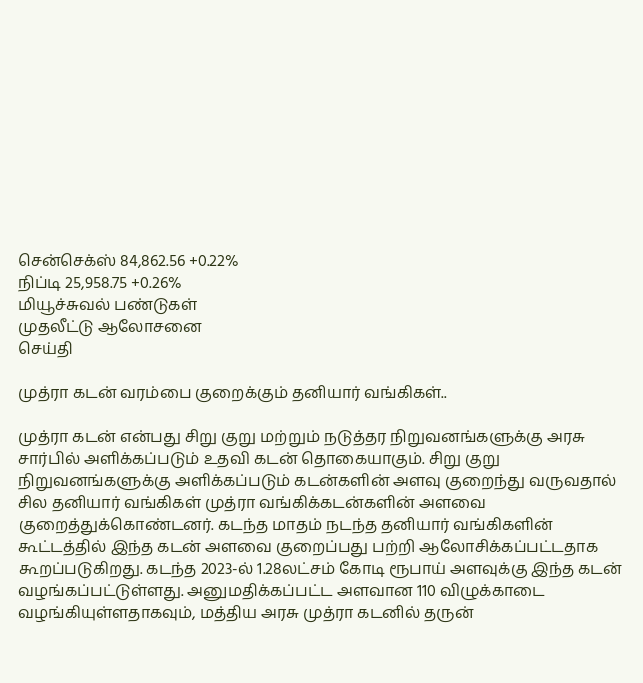சென்செக்ஸ் 84,862.56 +0.22%
நிப்டி 25,958.75 +0.26%
மியூச்சுவல் பண்டுகள்
முதலீட்டு ஆலோசனை
செய்தி

முத்ரா கடன் வரம்பை குறைக்கும் தனியார் வங்கிகள்..

முத்ரா கடன் என்பது சிறு குறு மற்றும் நடுத்தர நிறுவனங்களுக்கு அரசு சார்பில் அளிக்கப்படும் உதவி கடன் தொகையாகும். சிறு குறு நிறுவனங்களுக்கு அளிக்கப்படும் கடன்களின் அளவு குறைந்து வருவதால் சில தனியார் வங்கிகள் முத்ரா வங்கிக்கடன்களின் அளவை குறைத்துக்கொண்டனர். கடந்த மாதம் நடந்த தனியார் வங்கிகளின் கூட்டத்தில் இந்த கடன் அளவை குறைப்பது பற்றி ஆலோசிக்கப்பட்டதாக கூறப்படுகிறது. கடந்த 2023-ல் 1.28லட்சம் கோடி ரூபாய் அளவுக்கு இந்த கடன் வழங்கப்பட்டுள்ளது. அனுமதிக்கப்பட்ட அளவான 110 விழுக்காடை வழங்கியுள்ளதாகவும், மத்திய அரசு முத்ரா கடனில் தருன்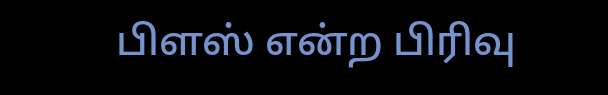பிளஸ் என்ற பிரிவு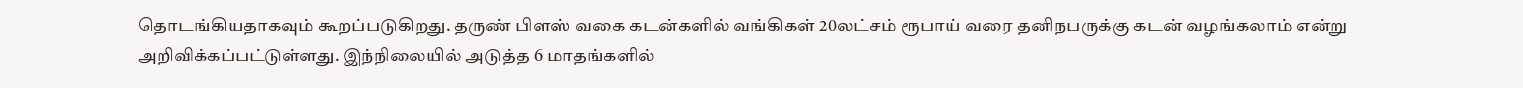தொடங்கியதாகவும் கூறப்படுகிறது. தருண் பிளஸ் வகை கடன்களில் வங்கிகள் 20லட்சம் ரூபாய் வரை தனிநபருக்கு கடன் வழங்கலாம் என்று அறிவிக்கப்பட்டுள்ளது. இந்நிலையில் அடுத்த 6 மாதங்களில்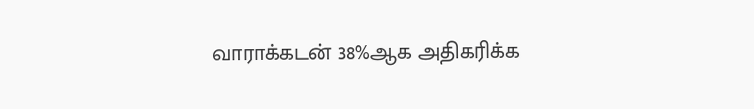வாராக்கடன் 38%ஆக அதிகரிக்க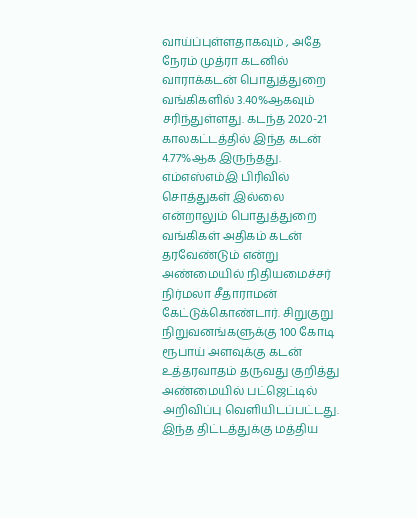வாய்ப்புள்ளதாகவும் , அதே நேரம் முத்ரா கடனில் வாராக்கடன் பொதுத்துறை வங்கிகளில் 3.40%ஆகவும் சரிந்துள்ளது. கடந்த 2020-21 காலகட்டத்தில் இந்த கடன் 4.77%ஆக இருந்தது. எம்எஸ்எம்இ பிரிவில் சொத்துகள் இல்லை என்றாலும் பொதுத்துறை வங்கிகள் அதிகம் கடன் தரவேண்டும் என்று அண்மையில் நிதியமைச்சர் நிர்மலா சீதாராமன் கேட்டுக்கொண்டார். சிறுகுறு நிறுவனங்களுக்கு 100 கோடி ரூபாய் அளவுக்கு கடன் உத்தரவாதம் தருவது குறித்து அண்மையில் பட்ஜெட்டில் அறிவிப்பு வெளியிடப்பட்டது. இந்த திட்டத்துக்கு மத்திய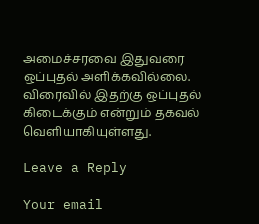அமைச்சரவை இதுவரை ஒப்புதல் அளிக்கவில்லை. விரைவில் இதற்கு ஒப்புதல் கிடைக்கும் என்றும் தகவல் வெளியாகியுள்ளது.

Leave a Reply

Your email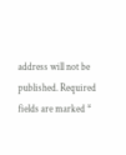address will not be published. Required fields are marked *